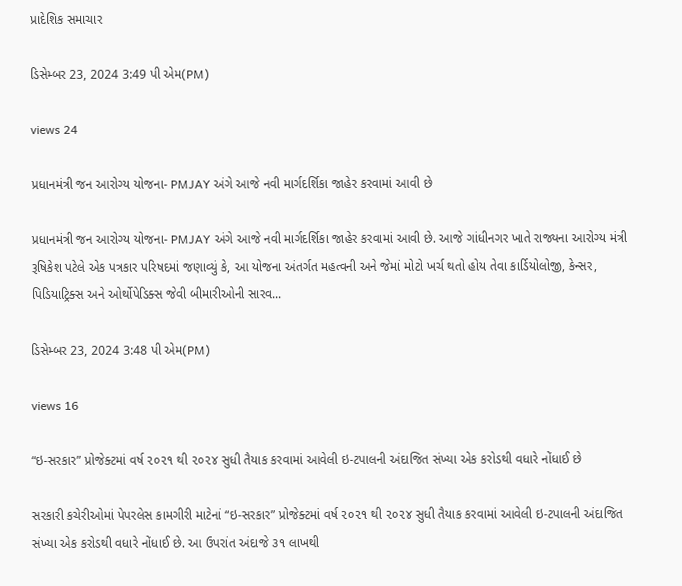પ્રાદેશિક સમાચાર

ડિસેમ્બર 23, 2024 3:49 પી એમ(PM)

views 24

પ્રધાનમંત્રી જન આરોગ્ય યોજના- PMJAY અંગે આજે નવી માર્ગદર્શિકા જાહેર કરવામાં આવી છે

પ્રધાનમંત્રી જન આરોગ્ય યોજના- PMJAY અંગે આજે નવી માર્ગદર્શિકા જાહેર કરવામાં આવી છે. આજે ગાંધીનગર ખાતે રાજ્યના આરોગ્ય મંત્રી રૂષિકેશ પટેલે એક પત્રકાર પરિષદમાં જણાવ્યું કે, આ યોજના અંતર્ગત મહત્વની અને જેમાં મોટો ખર્ચ થતો હોય તેવા કાર્ડિયોલોજી, કેન્સર, પિડિયાટ્રિક્સ અને ઓર્થોપેડિક્સ જેવી બીમારીઓની સારવ...

ડિસેમ્બર 23, 2024 3:48 પી એમ(PM)

views 16

“ઇ-સરકાર” પ્રોજેક્ટમાં વર્ષ ૨૦૨૧ થી ૨૦૨૪ સુધી તૈયાક કરવામાં આવેલી ઇ-ટપાલની અંદાજિત સંખ્યા એક કરોડથી વધારે નોંધાઈ છે

સરકારી કચેરીઓમાં પેપરલેસ કામગીરી માટેનાં “ઇ-સરકાર” પ્રોજેક્ટમાં વર્ષ ૨૦૨૧ થી ૨૦૨૪ સુધી તૈયાક કરવામાં આવેલી ઇ-ટપાલની અંદાજિત સંખ્યા એક કરોડથી વધારે નોંધાઈ છે. આ ઉપરાંત અંદાજે ૩૧ લાખથી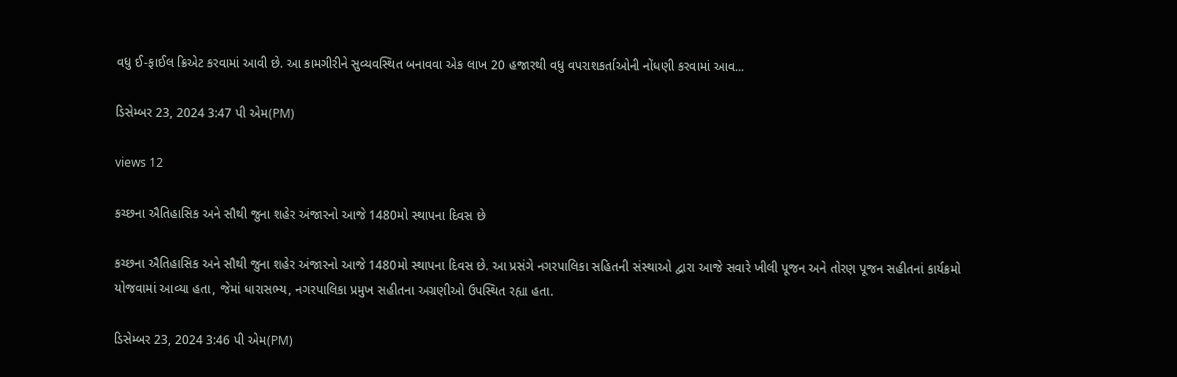વધુ ઈ-ફાઈલ ક્રિએટ કરવામાં આવી છે. આ કામગીરીને સુવ્યવસ્થિત બનાવવા એક લાખ 20 હજારથી વધુ વપરાશકર્તાઓની નોંધણી કરવામાં આવ...

ડિસેમ્બર 23, 2024 3:47 પી એમ(PM)

views 12

કચ્છના ઐતિહાસિક અને સૌથી જુના શહેર અંજારનો આજે 1480મો સ્થાપના દિવસ છે

કચ્છના ઐતિહાસિક અને સૌથી જુના શહેર અંજારનો આજે 1480મો સ્થાપના દિવસ છે. આ પ્રસંગે નગરપાલિકા સહિતની સંસ્થાઓ દ્વારા આજે સવારે ખીલી પૂજન અને તોરણ પૂજન સહીતનાં કાર્યક્રમો યોજવામાં આવ્યા હતા, જેમાં ધારાસભ્ય, નગરપાલિકા પ્રમુખ સહીતના અગ્રણીઓ ઉપસ્થિત રહ્યા હતા.

ડિસેમ્બર 23, 2024 3:46 પી એમ(PM)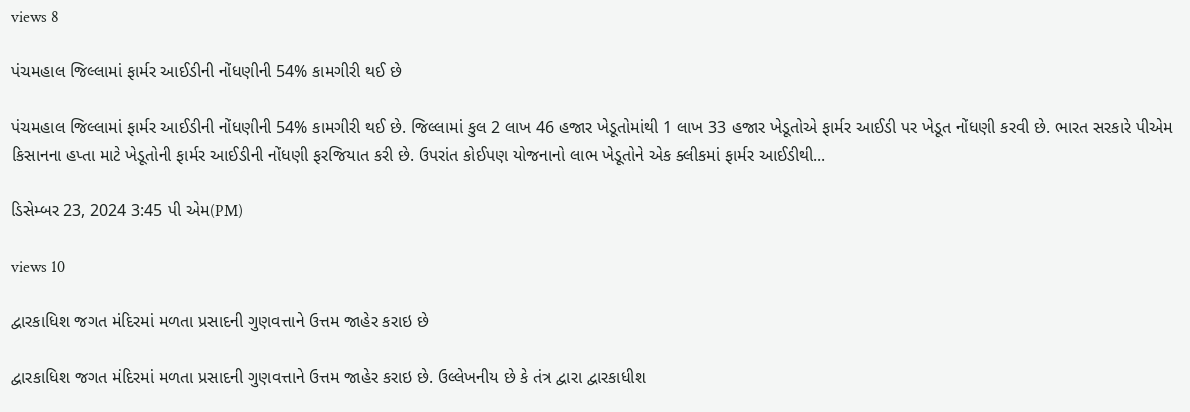views 8

પંચમહાલ જિલ્લામાં ફાર્મર આઈડીની નોંધણીની 54% કામગીરી થઈ છે

પંચમહાલ જિલ્લામાં ફાર્મર આઈડીની નોંધણીની 54% કામગીરી થઈ છે. જિલ્લામાં કુલ 2 લાખ 46 હજાર ખેડૂતોમાંથી 1 લાખ 33 હજાર ખેડૂતોએ ફાર્મર આઈડી પર ખેડૂત નોંધણી કરવી છે. ભારત સરકારે પીએમ કિસાનના હપ્તા માટે ખેડૂતોની ફાર્મર આઈડીની નોંધણી ફરજિયાત કરી છે. ઉપરાંત કોઈપણ યોજનાનો લાભ ખેડૂતોને એક ક્લીકમાં ફાર્મર આઈડીથી...

ડિસેમ્બર 23, 2024 3:45 પી એમ(PM)

views 10

દ્વારકાધિશ જગત મંદિરમાં મળતા પ્રસાદની ગુણવત્તાને ઉત્તમ જાહેર કરાઇ છે

દ્વારકાધિશ જગત મંદિરમાં મળતા પ્રસાદની ગુણવત્તાને ઉત્તમ જાહેર કરાઇ છે. ઉલ્લેખનીય છે કે તંત્ર દ્વારા દ્વારકાધીશ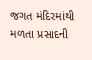જગત મંદિરમાંથી મળતા પ્રસાદની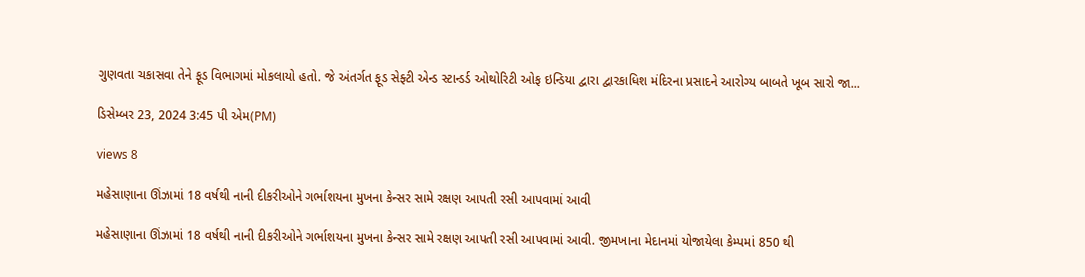ગુણવતા ચકાસવા તેને ફૂડ વિભાગમાં મોકલાયો હતો. જે અંતર્ગત ફૂડ સેફ્ટી એન્ડ સ્ટાન્ડર્ડ ઓથોરિટી ઓફ ઇન્ડિયા દ્વારા દ્વારકાધિશ મંદિરના પ્રસાદને આરોગ્ય બાબતે ખૂબ સારો જા...

ડિસેમ્બર 23, 2024 3:45 પી એમ(PM)

views 8

મહેસાણાના ઊંઝામાં 18 વર્ષથી નાની દીકરીઓને ગર્ભાશયના મુખના કેન્સર સામે રક્ષણ આપતી રસી આપવામાં આવી

મહેસાણાના ઊંઝામાં 18 વર્ષથી નાની દીકરીઓને ગર્ભાશયના મુખના કેન્સર સામે રક્ષણ આપતી રસી આપવામાં આવી. જીમખાના મેદાનમાં યોજાયેલા કેમ્પમાં 850 થી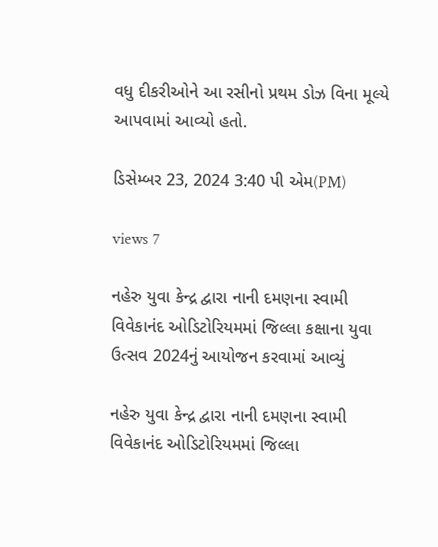વધુ દીકરીઓને આ રસીનો પ્રથમ ડોઝ વિના મૂલ્યે આપવામાં આવ્યો હતો.

ડિસેમ્બર 23, 2024 3:40 પી એમ(PM)

views 7

નહેરુ યુવા કેન્દ્ર દ્વારા નાની દમણના સ્વામી વિવેકાનંદ ઓડિટોરિયમમાં જિલ્લા કક્ષાના યુવા ઉત્સવ 2024નું આયોજન કરવામાં આવ્યું

નહેરુ યુવા કેન્દ્ર દ્વારા નાની દમણના સ્વામી વિવેકાનંદ ઓડિટોરિયમમાં જિલ્લા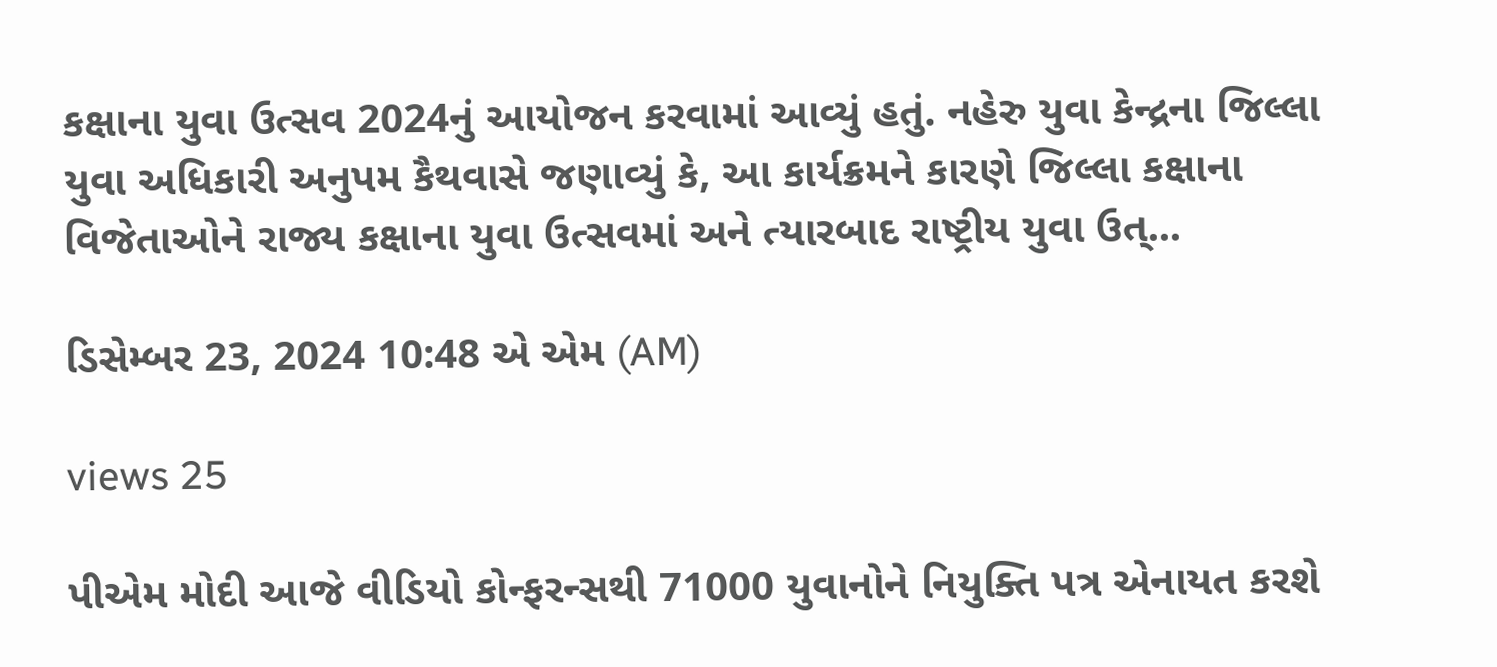કક્ષાના યુવા ઉત્સવ 2024નું આયોજન કરવામાં આવ્યું હતું. નહેરુ યુવા કેન્દ્રના જિલ્લા યુવા અધિકારી અનુપમ કૈથવાસે જણાવ્યું કે, આ કાર્યક્રમને કારણે જિલ્લા કક્ષાના વિજેતાઓને રાજ્ય કક્ષાના યુવા ઉત્સવમાં અને ત્યારબાદ રાષ્ટ્રીય યુવા ઉત્...

ડિસેમ્બર 23, 2024 10:48 એ એમ (AM)

views 25

પીએમ મોદી આજે વીડિયો કોન્ફરન્સથી 71000 યુવાનોને નિયુક્તિ પત્ર એનાયત કરશે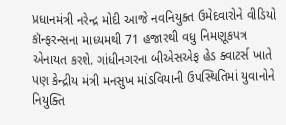પ્રધાનમંત્રી નરેન્દ્ર મોદી આજે નવનિયુક્ત ઉમેદવારોને વીડિયો કૉન્ફરન્સના માધ્યમથી 71 હજારથી વધુ નિમણૂકપત્ર એનાયત કરશે. ગાંધીનગરના બીએસએફ હેડ ક્વાટર્સ ખાતે પણ કેન્દ્રીય મંત્રી મનસુખ માંડવિયાની ઉપસ્થિતિમાં યુવાનોને નિયુક્તિ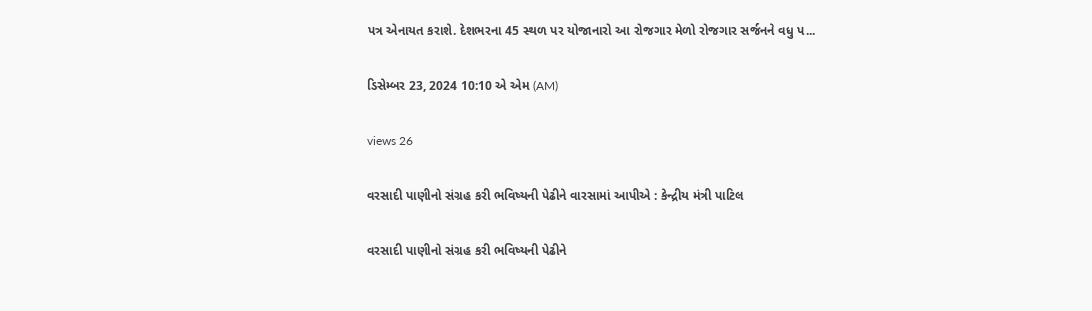પત્ર એનાયત કરાશે. દેશભરના 45 સ્થળ પર યોજાનારો આ રોજગાર મેળો રોજગાર સર્જનને વધુ પ...

ડિસેમ્બર 23, 2024 10:10 એ એમ (AM)

views 26

વરસાદી પાણીનો સંગ્રહ કરી ભવિષ્યની પેઢીને વારસામાં આપીએ : કેન્દ્રીય મંત્રી પાટિલ

વરસાદી પાણીનો સંગ્રહ કરી ભવિષ્યની પેઢીને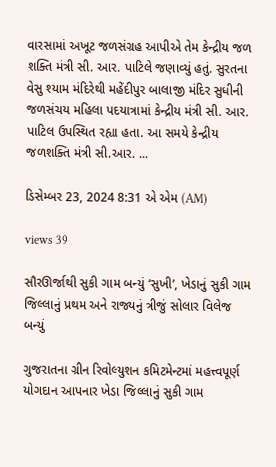વારસામાં અખૂટ જળસંગ્રહ આપીએ તેમ કેન્દ્રીય જળ શક્તિ મંત્રી સી. આર. પાટિલે જણાવ્યું હતું. સુરતના વેસુ શ્યામ મંદિરેથી મહેંદીપુર બાલાજી મંદિર સુધીની જળસંચય મહિલા પદયાત્રામાં કેન્દ્રીય મંત્રી સી. આર. પાટિલ ઉપસ્થિત રહ્યા હતા. આ સમયે કેન્દ્રીય જળશક્તિ મંત્રી સી.આર. ...

ડિસેમ્બર 23, 2024 8:31 એ એમ (AM)

views 39

સૌરઊર્જાથી સુકી ગામ બન્યું ‘સુખી’, ખેડાનું સુકી ગામ જિલ્લાનું પ્રથમ અને રાજ્યનું ત્રીજું સોલાર વિલેજ બન્યું

ગુજરાતના ગ્રીન રિવોલ્યુશન કમિટમેન્ટમાં મહત્ત્વપૂર્ણ યોગદાન આપનાર ખેડા જિલ્લાનું સુકી ગામ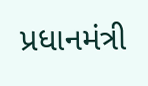પ્રધાનમંત્રી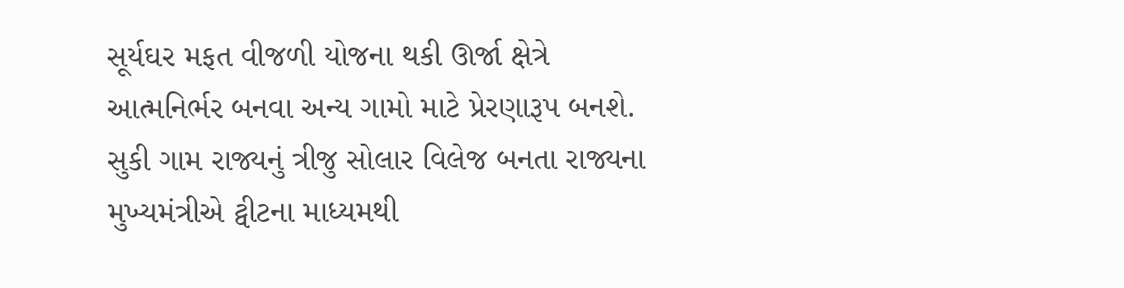સૂર્યઘર મફત વીજળી યોજના થકી ઊર્જા ક્ષેત્રે આત્મનિર્ભર બનવા અન્ય ગામો માટે પ્રેરણારૂપ બનશે. સુકી ગામ રાજ્યનું ત્રીજુ સોલાર વિલેજ બનતા રાજ્યના મુખ્યમંત્રીએ ટ્વીટના માધ્યમથી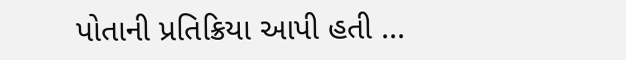પોતાની પ્રતિક્રિયા આપી હતી ...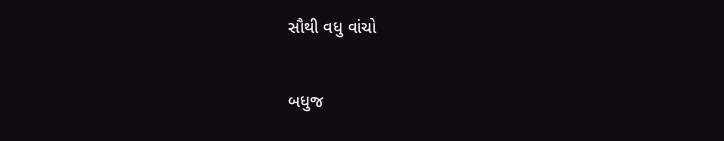સૌથી વધુ વાંચો

બધુજ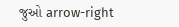જુઓ arrow-right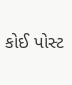કોઈ પોસ્ટ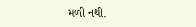મળી નથી.